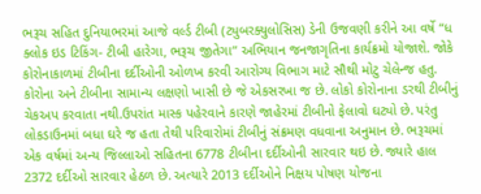ભરૂચ સહિત દુનિયાભરમાં આજે વર્લ્ડ ટીબી (ટ્યુબરક્યુલોસિસ) ડેની ઉજવણી કરીને આ વર્ષે “ધ ક્લોક ઇડ ટિકિંગ- ટીબી હારેગા, ભરૂચ જીતેગા” અભિયાન જનજાગૃતિના કાર્યક્રમો યોજાશે. જોકે કોરોનાકાળમાં ટીબીના દર્દીઓની ઓળખ કરવી આરોગ્ય વિભાગ માટે સૌથી મોટુ ચેલેન્જ હતુ. કોરોના અને ટીબીના સામાન્ય લક્ષણો ખાસી છે જે એકસરખા જ છે. લોકો કોરોનાના ડરથી ટીબીનું ચેકઅપ કરવાતા નથી.ઉપરાંત માસ્ક પહેરવાને કારણે જાહેરમાં ટીબીનો ફેલાવો ઘટ્યો છે. પરંતુ લોકડાઉનમાં બધા ઘરે જ હતા તેથી પરિવારોમાં ટીબીનું સંક્રમણ વધવાના અનુમાન છે. ભરૂચમાં એક વર્ષમાં અન્ય જિલ્લાઓ સહિતના 6778 ટીબીના દર્દીઓની સારવાર થઇ છે. જ્યારે હાલ 2372 દર્દીઓ સારવાર હેઠળ છે. અત્યારે 2013 દર્દીઓને નિક્ષય પોષણ યોજના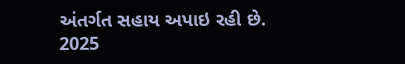અંતર્ગત સહાય અપાઇ રહી છે. 2025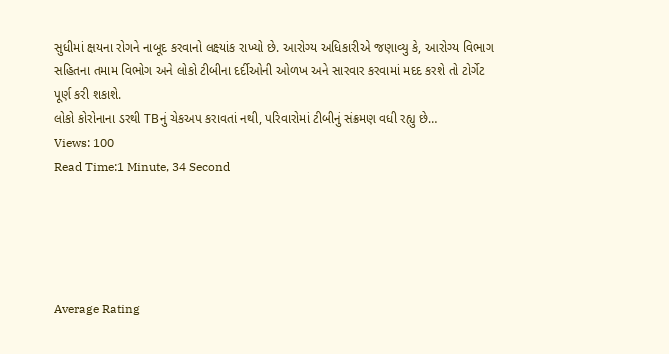સુધીમાં ક્ષયના રોગને નાબૂદ કરવાનો લક્ષ્યાંક રાખ્યો છે. આરોગ્ય અધિકારીએ જણાવ્યુ કે, આરોગ્ય વિભાગ સહિતના તમામ વિભોગ અને લોકો ટીબીના દર્દીઓની ઓળખ અને સારવાર કરવામાં મદદ કરશે તો ટોર્ગેટ પૂર્ણ કરી શકાશે.
લોકો કોરોનાના ડરથી TBનું ચેકઅપ કરાવતાં નથી, પરિવારોમાં ટીબીનું સંક્રમણ વધી રહ્યુ છે…
Views: 100
Read Time:1 Minute, 34 Second





Average Rating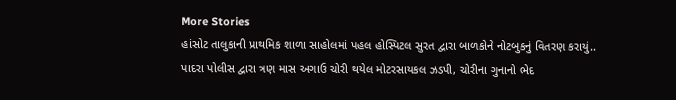More Stories
હાંસોટ તાલુકાની પ્રાથમિક શાળા સાહોલમાં પહલ હોસ્પિટલ સુરત દ્વારા બાળકોને નોટબુકનું વિતરણ કરાયું..
પાદરા પોલીસ દ્વારા ત્રણ માસ અગાઉ ચોરી થયેલ મોટરસાયકલ ઝડપી, ચોરીના ગુનાનો ભેદ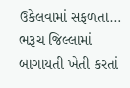ઉકેલવામાં સફળતા…
ભરૂચ જિલ્લામાં બાગાયતી ખેતી કરતાં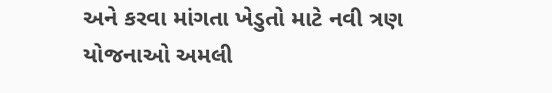અને કરવા માંગતા ખેડુતો માટે નવી ત્રણ યોજનાઓ અમલી